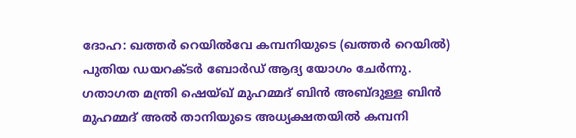ദോഹ: ഖത്തർ റെയിൽവേ കമ്പനിയുടെ (ഖത്തർ റെയിൽ) പുതിയ ഡയറക്ടർ ബോർഡ് ആദ്യ യോഗം ചേർന്നു. ഗതാഗത മന്ത്രി ഷെയ്ഖ് മുഹമ്മദ് ബിൻ അബ്ദുള്ള ബിൻ മുഹമ്മദ് അൽ താനിയുടെ അധ്യക്ഷതയിൽ കമ്പനി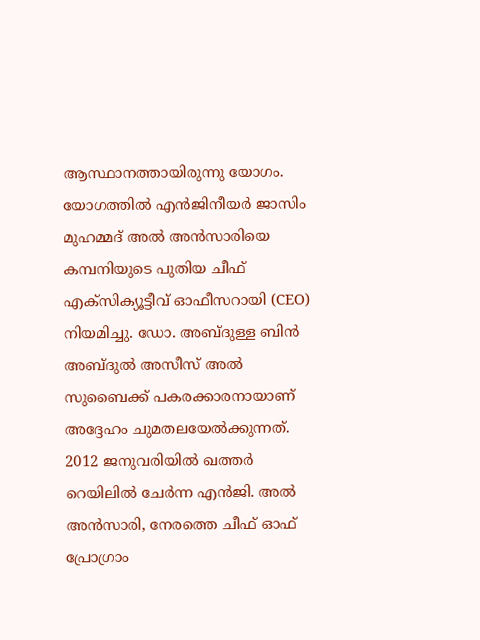ആസ്ഥാനത്തായിരുന്നു യോഗം. യോഗത്തിൽ എൻജിനീയർ ജാസിം മുഹമ്മദ് അൽ അൻസാരിയെ കമ്പനിയുടെ പുതിയ ചീഫ് എക്സിക്യൂട്ടീവ് ഓഫീസറായി (CEO) നിയമിച്ചു. ഡോ. അബ്ദുള്ള ബിൻ അബ്ദുൽ അസീസ് അൽ സുബൈക്ക് പകരക്കാരനായാണ് അദ്ദേഹം ചുമതലയേൽക്കുന്നത്.
2012 ജനുവരിയിൽ ഖത്തർ റെയിലിൽ ചേർന്ന എൻജി. അൽ അൻസാരി, നേരത്തെ ചീഫ് ഓഫ് പ്രോഗ്രാം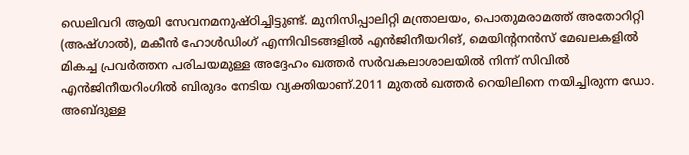ഡെലിവറി ആയി സേവനമനുഷ്ഠിച്ചിട്ടുണ്ട്. മുനിസിപ്പാലിറ്റി മന്ത്രാലയം, പൊതുമരാമത്ത് അതോറിറ്റി (അഷ്ഗാൽ), മകീൻ ഹോൾഡിംഗ് എന്നിവിടങ്ങളിൽ എൻജിനീയറിങ്, മെയിന്റനൻസ് മേഖലകളിൽ മികച്ച പ്രവർത്തന പരിചയമുള്ള അദ്ദേഹം ഖത്തർ സർവകലാശാലയിൽ നിന്ന് സിവിൽ എൻജിനീയറിംഗിൽ ബിരുദം നേടിയ വ്യക്തിയാണ്.2011 മുതൽ ഖത്തർ റെയിലിനെ നയിച്ചിരുന്ന ഡോ. അബ്ദുള്ള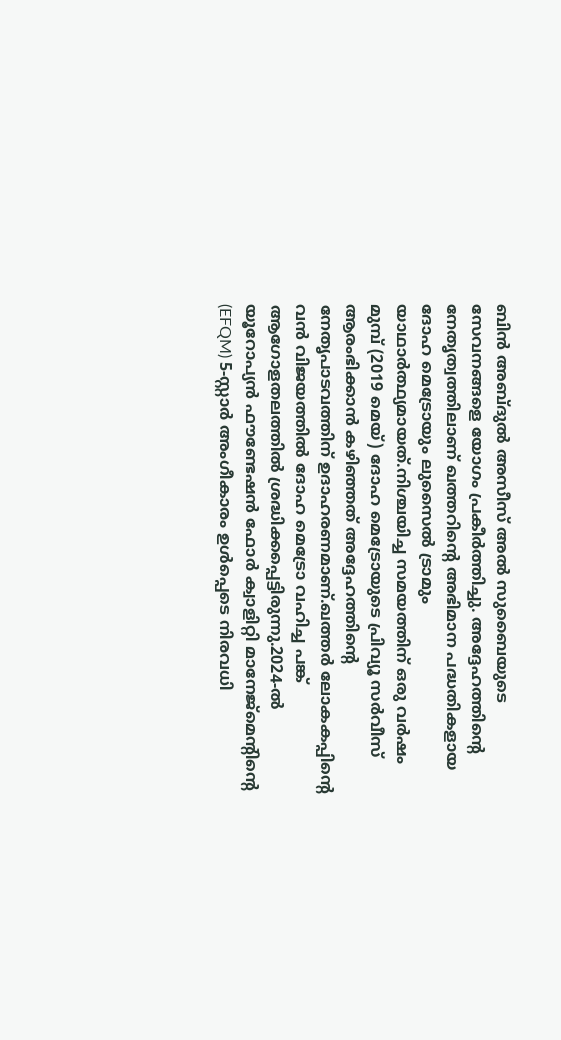ബിൻ അബ്ദുൽ അസീസ് അൽ സുബൈയുടെ സേവനങ്ങളെ യോഗം പ്രകീർത്തിച്ചു. അദ്ദേഹത്തിന്റെ നേതൃത്വത്തിലാണ് ഖത്തറിന്റെ അഭിമാന പദ്ധതികളായ ദോഹ മെട്രോയും ലുസൈൽ ട്രാമും യാഥാർത്ഥ്യമായത്.നിശ്ചയിച്ച സമയത്തിന് ഒരു വർഷം മുമ്പ് (2019 മെയ്) ദോഹ മെട്രോയുടെ പ്രിവ്യൂ സർവീസ് ആരംഭിക്കാൻ കഴിഞ്ഞത് അദ്ദേഹത്തിന്റെ നേതൃപാടവത്തിന് ഉദാഹരണമാണ്.ഖത്തർ ലോകകപ്പിന്റെ വൻ വിജയത്തിൽ ദോഹ മെട്രോ വഹിച്ച പങ്ക് ആഗോളതലത്തിൽ ശ്രദ്ധിക്കപ്പെട്ടിരുന്നു.2024-ൽ യൂറോപ്യൻ ഫൗണ്ടേഷൻ ഫോർ ക്വാളിറ്റി മാനേജ്മെന്റിന്റെ (EFQM) 5-സ്റ്റാർ അംഗീകാരം ഉൾപ്പെടെ നിരവധി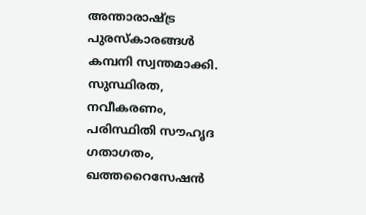അന്താരാഷ്ട്ര പുരസ്കാരങ്ങൾ കമ്പനി സ്വന്തമാക്കി.
സുസ്ഥിരത, നവീകരണം, പരിസ്ഥിതി സൗഹൃദ ഗതാഗതം, ഖത്തറൈസേഷൻ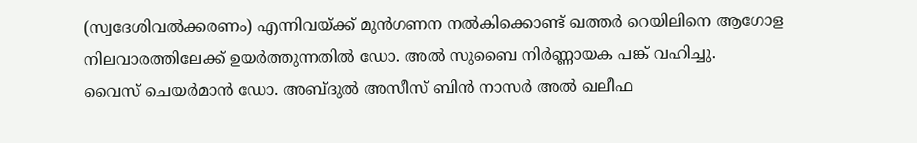(സ്വദേശിവൽക്കരണം) എന്നിവയ്ക്ക് മുൻഗണന നൽകിക്കൊണ്ട് ഖത്തർ റെയിലിനെ ആഗോള നിലവാരത്തിലേക്ക് ഉയർത്തുന്നതിൽ ഡോ. അൽ സുബൈ നിർണ്ണായക പങ്ക് വഹിച്ചു.
വൈസ് ചെയർമാൻ ഡോ. അബ്ദുൽ അസീസ് ബിൻ നാസർ അൽ ഖലീഫ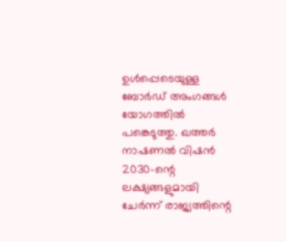ഉൾപ്പെടെയുള്ള ബോർഡ് അംഗങ്ങൾ യോഗത്തിൽ പങ്കെടുത്തു. ഖത്തർ നാഷണൽ വിഷൻ 2030-ന്റെ ലക്ഷ്യങ്ങളുമായി ചേർന്ന് രാജ്യത്തിന്റെ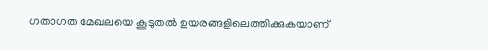ഗതാഗത മേഖലയെ കൂടുതൽ ഉയരങ്ങളിലെത്തിക്കുകയാണ്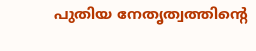പുതിയ നേതൃത്വത്തിന്റെ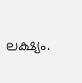ലക്ഷ്യം.